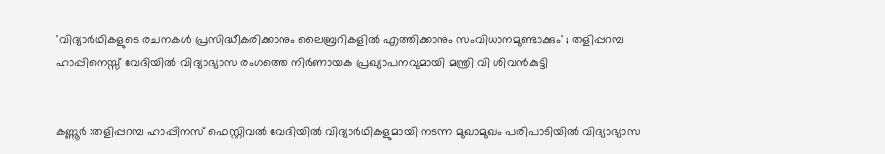'വിദ്യാര്‍ഥികളുടെ രചനകള്‍ പ്രസിദ്ധീകരിക്കാനും ലൈബ്രറികളില്‍ എത്തിക്കാനും സംവിധാനമുണ്ടാക്കും' ; തളിപ്പറമ്പ ഹാപ്പിനെസ്സ് വേദിയില്‍ വിദ്യാഭ്യാസ രംഗത്തെ നിര്‍ണായക പ്രഖ്യാപനവുമായി മന്ത്രി വി ശിവൻകുട്ടി


കണ്ണൂർ :തളിപ്പറമ്പ ഹാപ്പിനസ് ഫെസ്റ്റിവല്‍ വേദിയില്‍ വിദ്യാർഥികളുമായി നടന്ന മുഖാമുഖം പരിപാടിയില്‍ വിദ്യാഭ്യാസ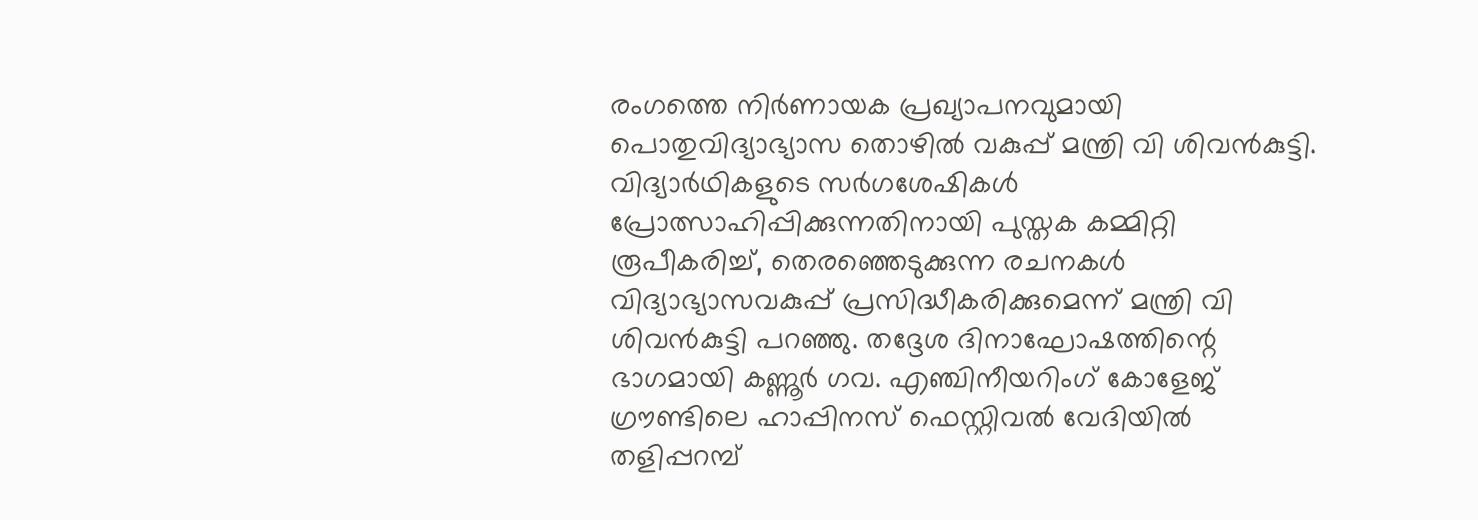രംഗത്തെ നിർണായക പ്രഖ്യാപനവുമായി പൊതുവിദ്യാഭ്യാസ തൊഴില്‍ വകുപ്പ് മന്ത്രി വി ശിവൻകുട്ടി.
വിദ്യാർഥികളുടെ സർഗശേഷികള്‍ പ്രോത്സാഹിപ്പിക്കുന്നതിനായി പുസ്തക കമ്മിറ്റി രൂപീകരിച്ച്‌, തെരഞ്ഞെടുക്കുന്ന രചനകള്‍ വിദ്യാഭ്യാസവകുപ്പ് പ്രസിദ്ധീകരിക്കുമെന്ന് മന്ത്രി വി ശിവൻകുട്ടി പറഞ്ഞു. തദ്ദേശ ദിനാഘോഷത്തിന്റെ ഭാഗമായി കണ്ണൂർ ഗവ. എഞ്ചിനീയറിംഗ് കോളേജ് ഗ്രൗണ്ടിലെ ഹാപ്പിനസ് ഫെസ്റ്റിവല്‍ വേദിയില്‍ തളിപ്പറമ്പ്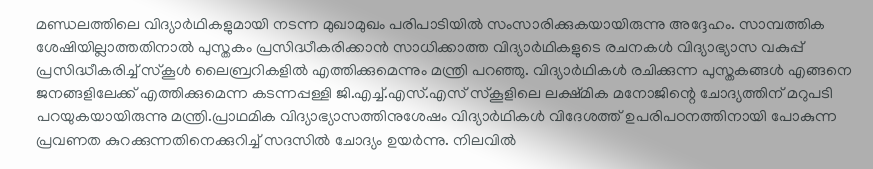മണ്ഡലത്തിലെ വിദ്യാർഥികളുമായി നടന്ന മുഖാമുഖം പരിപാടിയില്‍ സംസാരിക്കുകയായിരുന്നു അദ്ദേഹം. സാമ്പത്തിക ശേഷിയില്ലാത്തതിനാല്‍ പുസ്തകം പ്രസിദ്ധീകരിക്കാൻ സാധിക്കാത്ത വിദ്യാർഥികളുടെ രചനകള്‍ വിദ്യാഭ്യാസ വകുപ്പ് പ്രസിദ്ധീകരിച്ച്‌ സ്‌കൂള്‍ ലൈബ്രറികളില്‍ എത്തിക്കുമെന്നും മന്ത്രി പറഞ്ഞു. വിദ്യാർഥികള്‍ രചിക്കുന്ന പുസ്തകങ്ങള്‍ എങ്ങനെ ജനങ്ങളിലേക്ക് എത്തിക്കുമെന്ന കടന്നപ്പള്ളി ജി.എച്ച്‌.എസ്.എസ് സ്‌കൂളിലെ ലക്ഷ്മിക മനോജിന്റെ ചോദ്യത്തിന് മറുപടി പറയുകയായിരുന്നു മന്ത്രി.പ്രാഥമിക വിദ്യാഭ്യാസത്തിനുശേഷം വിദ്യാർഥികള്‍ വിദേശത്ത് ഉപരിപഠനത്തിനായി പോകുന്ന പ്രവണത കുറക്കുന്നതിനെക്കുറിച്ച്‌ സദസില്‍ ചോദ്യം ഉയർന്നു. നിലവില്‍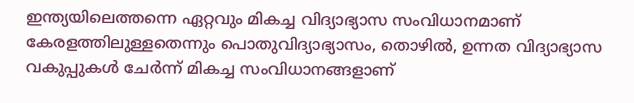ഇന്ത്യയിലെത്തന്നെ ഏറ്റവും മികച്ച വിദ്യാഭ്യാസ സംവിധാനമാണ് കേരളത്തിലുള്ളതെന്നും പൊതുവിദ്യാഭ്യാസം, തൊഴില്‍, ഉന്നത വിദ്യാഭ്യാസ വകുപ്പുകള്‍ ചേർന്ന് മികച്ച സംവിധാനങ്ങളാണ്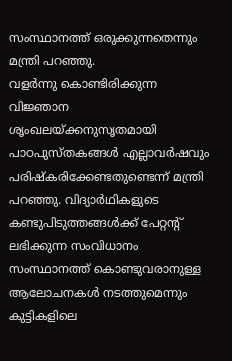സംസ്ഥാനത്ത് ഒരുക്കുന്നതെന്നും മന്ത്രി പറഞ്ഞു.
വളർന്നു കൊണ്ടിരിക്കുന്ന വിജ്ഞാന ശൃംഖലയ്ക്കനുസൃതമായി പാഠപുസ്തകങ്ങള്‍ എല്ലാവർഷവും പരിഷ്‌കരിക്കേണ്ടതുണ്ടെന്ന് മന്ത്രി പറഞ്ഞു. വിദ്യാർഥികളുടെ കണ്ടുപിടുത്തങ്ങള്‍ക്ക് പേറ്റന്റ് ലഭിക്കുന്ന സംവിധാനം സംസ്ഥാനത്ത് കൊണ്ടുവരാനുള്ള ആലോചനകള്‍ നടത്തുമെന്നും കുട്ടികളിലെ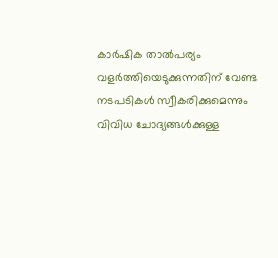കാർഷിക താല്‍പര്യം വളർത്തിയെടുക്കുന്നതിന് വേണ്ട നടപടികള്‍ സ്വീകരിക്കുമെന്നും വിവിധ ചോദ്യങ്ങള്‍ക്കുള്ള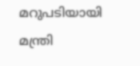മറുപടിയായി മന്ത്രി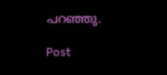പറഞ്ഞു.

Post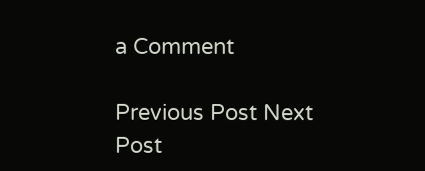a Comment

Previous Post Next Post